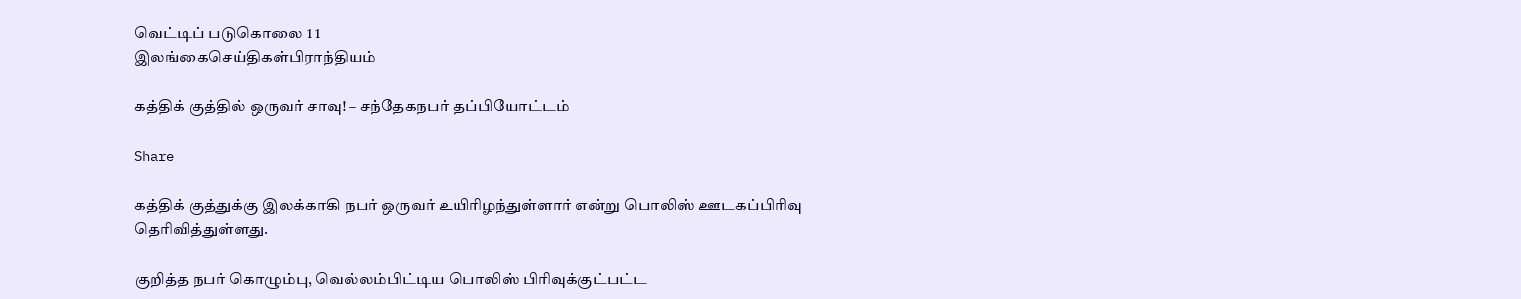வெட்டிப் படுகொலை 1 1
இலங்கைசெய்திகள்பிராந்தியம்

கத்திக் குத்தில் ஒருவர் சாவு! – சந்தேகநபர் தப்பியோட்டம்

Share

கத்திக் குத்துக்கு இலக்காகி நபர் ஒருவர் உயிரிழந்துள்ளார் என்று பொலிஸ் ஊடகப்பிரிவு தெரிவித்துள்ளது.

குறித்த நபர் கொழும்பு, வெல்லம்பிட்டிய பொலிஸ் பிரிவுக்குட்பட்ட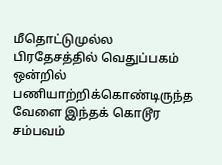மீதொட்டுமுல்ல பிரதேசத்தில் வெதுப்பகம் ஒன்றில் பணியாற்றிக்கொண்டிருந்த வேளை இந்தக் கொடூர சம்பவம்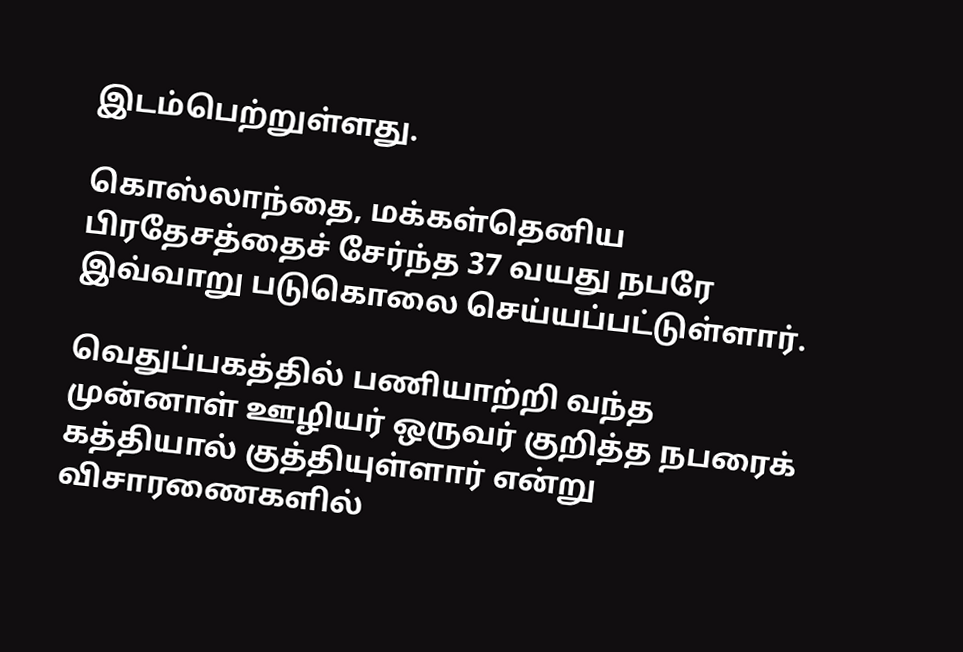இடம்பெற்றுள்ளது.

கொஸ்லாந்தை, மக்கள்தெனிய பிரதேசத்தைச் சேர்ந்த 37 வயது நபரே இவ்வாறு படுகொலை செய்யப்பட்டுள்ளார்.

வெதுப்பகத்தில் பணியாற்றி வந்த முன்னாள் ஊழியர் ஒருவர் குறித்த நபரைக் கத்தியால் குத்தியுள்ளார் என்று விசாரணைகளில்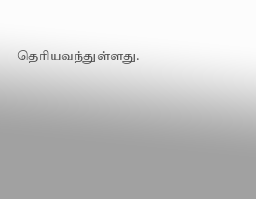தெரியவந்துள்ளது.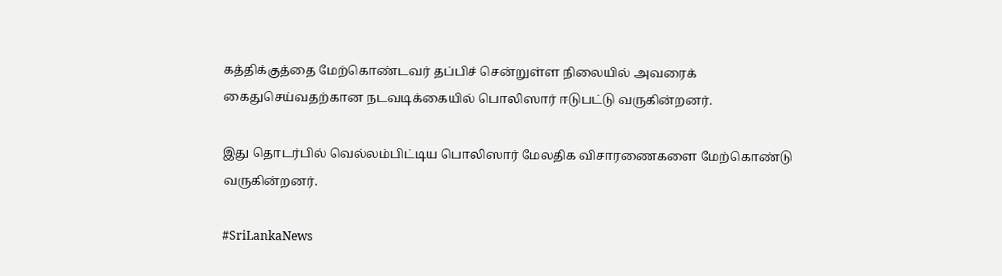கத்திக்குத்தை மேற்கொண்டவர் தப்பிச் சென்றுள்ள நிலையில் அவரைக் கைதுசெய்வதற்கான நடவடிக்கையில் பொலிஸார் ஈடுபட்டு வருகின்றனர்.

இது தொடர்பில் வெல்லம்பிட்டிய பொலிஸார் மேலதிக விசாரணைகளை மேற்கொண்டு வருகின்றனர்.

#SriLankaNews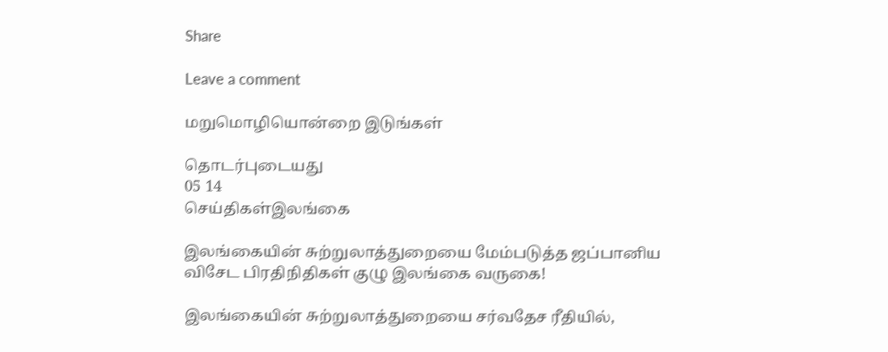Share

Leave a comment

மறுமொழியொன்றை இடுங்கள்

தொடர்புடையது
05 14
செய்திகள்இலங்கை

இலங்கையின் சுற்றுலாத்துறையை மேம்படுத்த ஜப்பானிய விசேட பிரதிநிதிகள் குழு இலங்கை வருகை!

இலங்கையின் சுற்றுலாத்துறையை சர்வதேச ரீதியில்,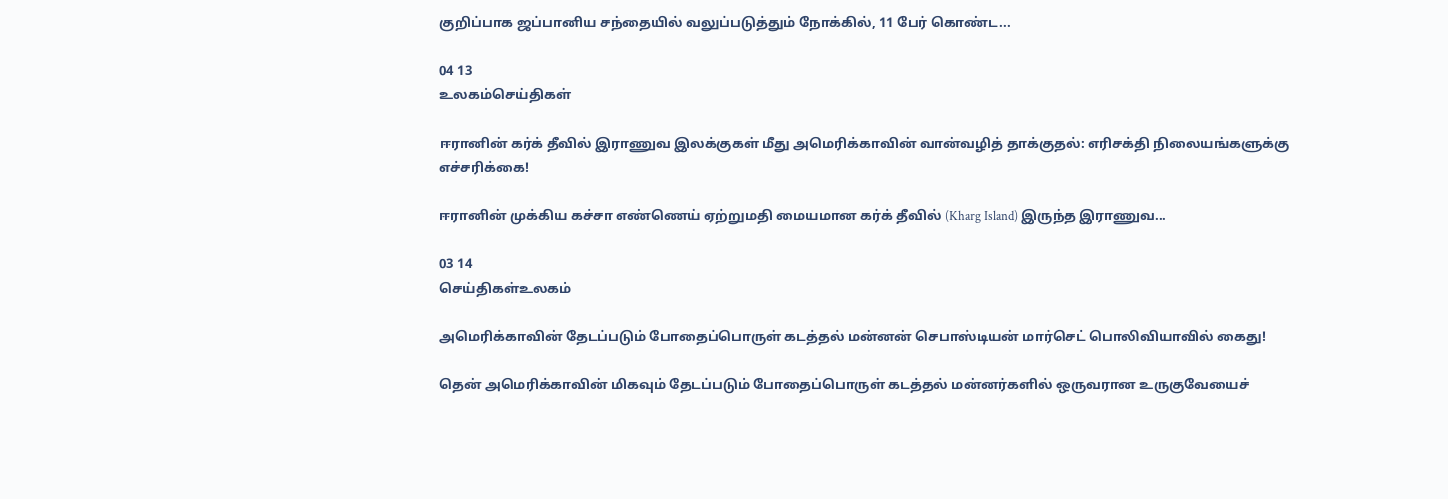குறிப்பாக ஜப்பானிய சந்தையில் வலுப்படுத்தும் நோக்கில், 11 பேர் கொண்ட...

04 13
உலகம்செய்திகள்

ஈரானின் கர்க் தீவில் இராணுவ இலக்குகள் மீது அமெரிக்காவின் வான்வழித் தாக்குதல்: எரிசக்தி நிலையங்களுக்கு எச்சரிக்கை!

ஈரானின் முக்கிய கச்சா எண்ணெய் ஏற்றுமதி மையமான கர்க் தீவில் (Kharg Island) இருந்த இராணுவ...

03 14
செய்திகள்உலகம்

அமெரிக்காவின் தேடப்படும் போதைப்பொருள் கடத்தல் மன்னன் செபாஸ்டியன் மார்செட் பொலிவியாவில் கைது!

தென் அமெரிக்காவின் மிகவும் தேடப்படும் போதைப்பொருள் கடத்தல் மன்னர்களில் ஒருவரான உருகுவேயைச்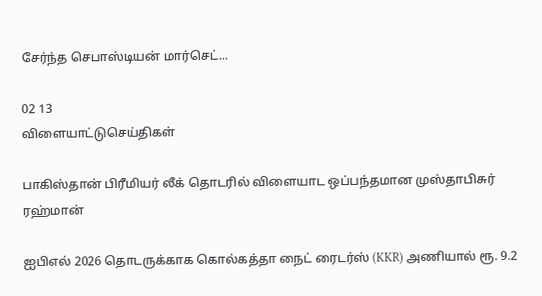சேர்ந்த செபாஸ்டியன் மார்செட்...

02 13
விளையாட்டுசெய்திகள்

பாகிஸ்தான் பிரீமியர் லீக் தொடரில் விளையாட ஒப்பந்தமான முஸ்தாபிசுர் ரஹ்மான்

ஐபிஎல் 2026 தொடருக்காக கொல்கத்தா நைட் ரைடர்ஸ் (KKR) அணியால் ரூ. 9.2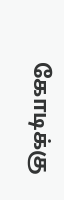கோடிக்கு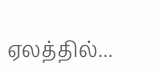ஏலத்தில்...